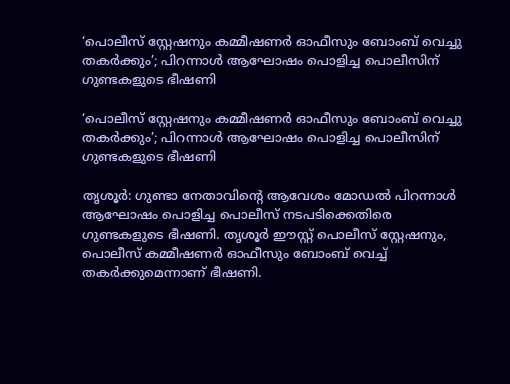‘പൊലീസ് സ്റ്റേഷനും കമ്മീഷണര്‍ ഓഫീസും ബോംബ് വെച്ചു തകര്‍ക്കും’; പിറന്നാള്‍ ആഘോഷം പൊളിച്ച പൊലീസിന് ഗുണ്ടകളുടെ ഭീഷണി

‘പൊലീസ് സ്റ്റേഷനും കമ്മീഷണര്‍ ഓഫീസും ബോംബ് വെച്ചു തകര്‍ക്കും’; പിറന്നാള്‍ ആഘോഷം പൊളിച്ച പൊലീസിന് ഗുണ്ടകളുടെ ഭീഷണി

തൃശൂര്‍: ഗുണ്ടാ നേതാവിന്റെ ആവേശം മോഡല്‍ പിറന്നാള്‍ ആഘോഷം പൊളിച്ച പൊലീസ് നടപടിക്കെതിരെ ഗുണ്ടകളുടെ ഭീഷണി. തൃശൂര്‍ ഈസ്റ്റ് പൊലീസ് സ്റ്റേഷനും, പൊലീസ് കമ്മീഷണര്‍ ഓഫീസും ബോംബ് വെച്ച് തകര്‍ക്കുമെന്നാണ് ഭീഷണി.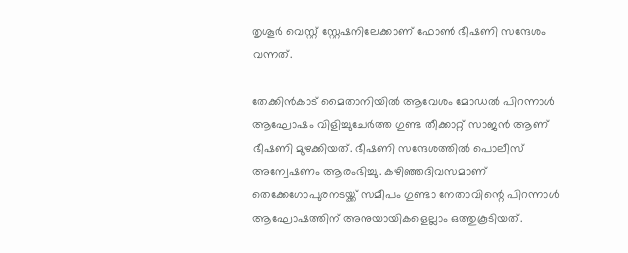തൃശൂര്‍ വെസ്റ്റ് സ്റ്റേഷനിലേക്കാണ് ഫോണ്‍ ഭീഷണി സന്ദേശം വന്നത്.

തേക്കിന്‍കാട് മൈതാനിയില്‍ ആവേശം മോഡല്‍ പിറന്നാള്‍ ആഘോഷം വിളിച്ചുചേര്‍ത്ത ഗുണ്ട തീക്കാറ്റ് സാജന്‍ ആണ് ഭീഷണി മുഴക്കിയത്. ഭീഷണി സന്ദേശത്തില്‍ പൊലീസ് അന്വേഷണം ആരംഭിച്ചു. കഴിഞ്ഞദിവസമാണ് തെക്കേഗോപുരനടയ്ക്ക് സമീപം ഗുണ്ടാ നേതാവിന്റെ പിറന്നാള്‍ ആഘോഷത്തിന് അനുയായികളെല്ലാം ഒത്തുകൂടിയത്.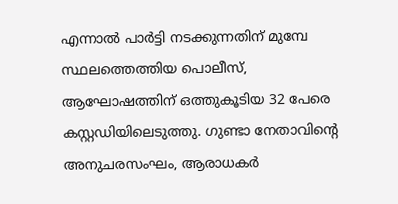എന്നാല്‍ പാര്‍ട്ടി നടക്കുന്നതിന് മുമ്പേ സ്ഥലത്തെത്തിയ പൊലീസ്, ആഘോഷത്തിന് ഒത്തുകൂടിയ 32 പേരെ കസ്റ്റഡിയിലെടുത്തു. ഗുണ്ടാ നേതാവിന്റെ അനുചരസംഘം, ആരാധകര്‍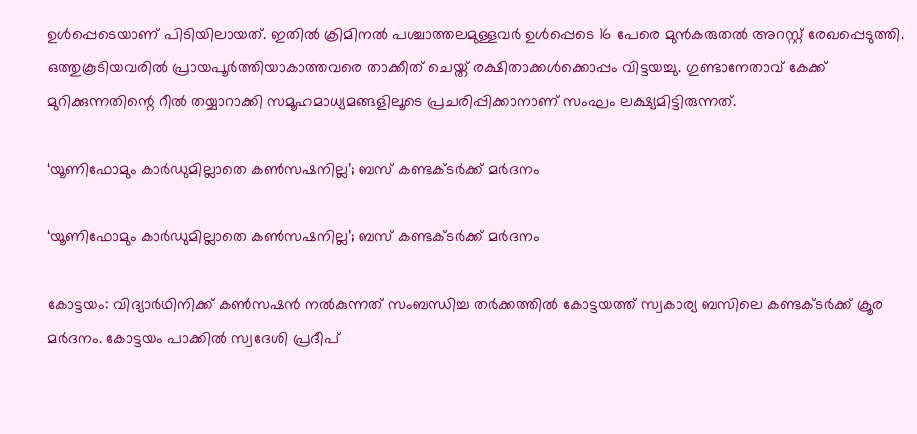ഉള്‍പ്പെടെയാണ് പിടിയിലായത്. ഇതില്‍ ക്രിമിനല്‍ പശ്ചാത്തലമുള്ളവര്‍ ഉള്‍പ്പെടെ 16 പേരെ മുന്‍കരുതല്‍ അറസ്റ്റ് രേഖപ്പെടുത്തി. ഒത്തുകൂടിയവരില്‍ പ്രായപൂര്‍ത്തിയാകാത്തവരെ താക്കീത് ചെയ്ത് രക്ഷിതാക്കള്‍ക്കൊപ്പം വിട്ടയച്ചു. ഗുണ്ടാനേതാവ് കേക്ക് മുറിക്കുന്നതിന്റെ റീല്‍ തയ്യാറാക്കി സമൂഹമാധ്യമങ്ങളിലൂടെ പ്രചരിപ്പിക്കാനാണ് സംഘം ലക്ഷ്യമിട്ടിരുന്നത്.

‘യൂണിഫോമും കാര്‍ഡുമില്ലാതെ കണ്‍സഷനില്ല’; ബസ് കണ്ടക്ടര്‍ക്ക് മര്‍ദനം

‘യൂണിഫോമും കാര്‍ഡുമില്ലാതെ കണ്‍സഷനില്ല’; ബസ് കണ്ടക്ടര്‍ക്ക് മര്‍ദനം

കോട്ടയം: വിദ്യാര്‍ഥിനിക്ക് കണ്‍സഷന്‍ നല്‍കുന്നത് സംബന്ധിച്ച തര്‍ക്കത്തില്‍ കോട്ടയത്ത് സ്വകാര്യ ബസിലെ കണ്ടക്ടര്‍ക്ക് ക്രൂര മര്‍ദനം. കോട്ടയം പാക്കില്‍ സ്വദേശി പ്രദീപ്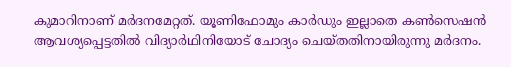കുമാറിനാണ് മര്‍ദനമേറ്റത്. യൂണിഫോമും കാര്‍ഡും ഇല്ലാതെ കണ്‍സെഷന്‍ ആവശ്യപ്പെട്ടതില്‍ വിദ്യാര്‍ഥിനിയോട് ചോദ്യം ചെയ്തതിനായിരുന്നു മര്‍ദനം.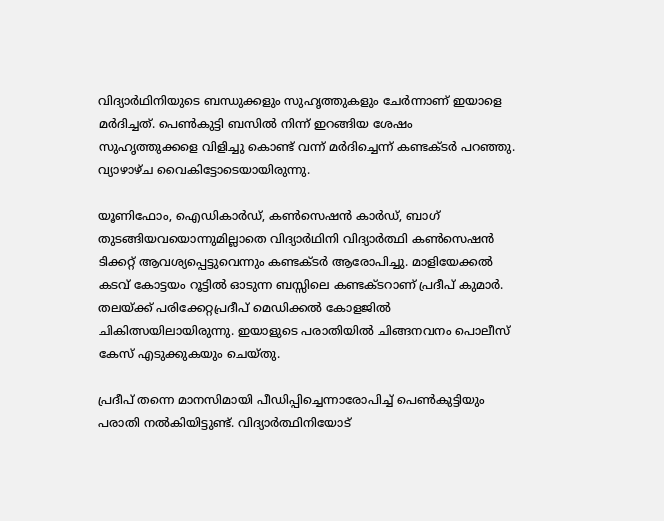വിദ്യാര്‍ഥിനിയുടെ ബന്ധുക്കളും സുഹൃത്തുകളും ചേര്‍ന്നാണ് ഇയാളെ മര്‍ദിച്ചത്. പെണ്‍കുട്ടി ബസില്‍ നിന്ന് ഇറങ്ങിയ ശേഷം സുഹൃത്തുക്കളെ വിളിച്ചു കൊണ്ട് വന്ന് മര്‍ദിച്ചെന്ന് കണ്ടക്ടര്‍ പറഞ്ഞു. വ്യാഴാഴ്ച വൈകിട്ടോടെയായിരുന്നു.

യൂണിഫോം, ഐഡികാര്‍ഡ്, കണ്‍സെഷന്‍ കാര്‍ഡ്, ബാഗ് തുടങ്ങിയവയൊന്നുമില്ലാതെ വിദ്യാര്‍ഥിനി വിദ്യാര്‍ത്ഥി കണ്‍സെഷന്‍ ടിക്കറ്റ് ആവശ്യപ്പെട്ടുവെന്നും കണ്ടക്ടര്‍ ആരോപിച്ചു. മാളിയേക്കല്‍ കടവ് കോട്ടയം റൂട്ടില്‍ ഓടുന്ന ബസ്സിലെ കണ്ടക്ടറാണ് പ്രദീപ് കുമാര്‍.
തലയ്ക്ക് പരിക്കേറ്റപ്രദീപ് മെഡിക്കല്‍ കോളജില്‍ ചികിത്സയിലായിരുന്നു. ഇയാളുടെ പരാതിയില്‍ ചിങ്ങനവനം പൊലീസ് കേസ് എടുക്കുകയും ചെയ്തു.

പ്രദീപ് തന്നെ മാനസിമായി പീഡിപ്പിച്ചെന്നാരോപിച്ച് പെണ്‍കുട്ടിയും പരാതി നല്‍കിയിട്ടുണ്ട്. വിദ്യാര്‍ത്ഥിനിയോട്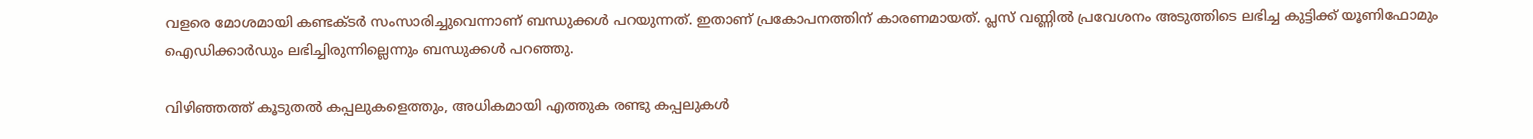വളരെ മോശമായി കണ്ടക്ടര്‍ സംസാരിച്ചുവെന്നാണ് ബന്ധുക്കള്‍ പറയുന്നത്. ഇതാണ് പ്രകോപനത്തിന് കാരണമായത്. പ്ലസ് വണ്ണില്‍ പ്രവേശനം അടുത്തിടെ ലഭിച്ച കുട്ടിക്ക് യൂണിഫോമും ഐഡിക്കാര്‍ഡും ലഭിച്ചിരുന്നില്ലെന്നും ബന്ധുക്കള്‍ പറഞ്ഞു.

വിഴിഞ്ഞത്ത് കൂടുതൽ കപ്പലുകളെത്തും, അധികമായി എത്തുക രണ്ടു കപ്പലുകൾ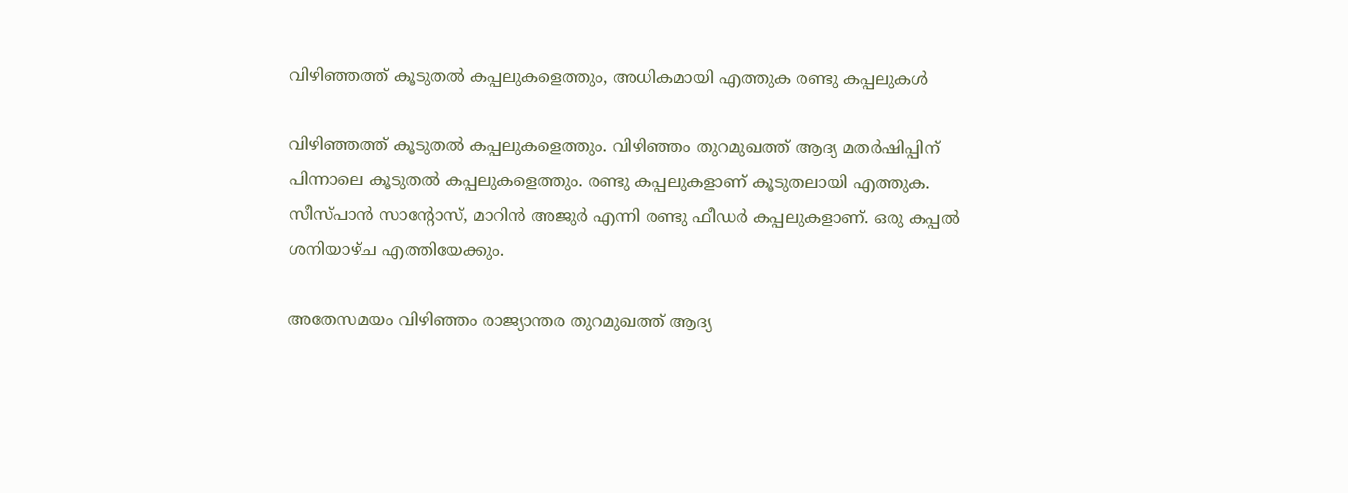വിഴിഞ്ഞത്ത് കൂടുതൽ കപ്പലുകളെത്തും, അധികമായി എത്തുക രണ്ടു കപ്പലുകൾ

വിഴിഞ്ഞത്ത് കൂടുതൽ കപ്പലുകളെത്തും. വിഴിഞ്ഞം തുറമുഖത്ത് ആദ്യ മതർഷിപ്പിന് പിന്നാലെ കൂടുതൽ കപ്പലുകളെത്തും. രണ്ടു കപ്പലുകളാണ് കൂടുതലായി എത്തുക. സീസ്പാൻ സാന്റോസ്, മാറിൻ അജുർ എന്നി രണ്ടു ഫീഡർ കപ്പലുകളാണ്. ഒരു കപ്പൽ ശനിയാഴ്ച എത്തിയേക്കും.

അതേസമയം വിഴിഞ്ഞം രാജ്യാന്തര തുറമുഖത്ത് ആദ്യ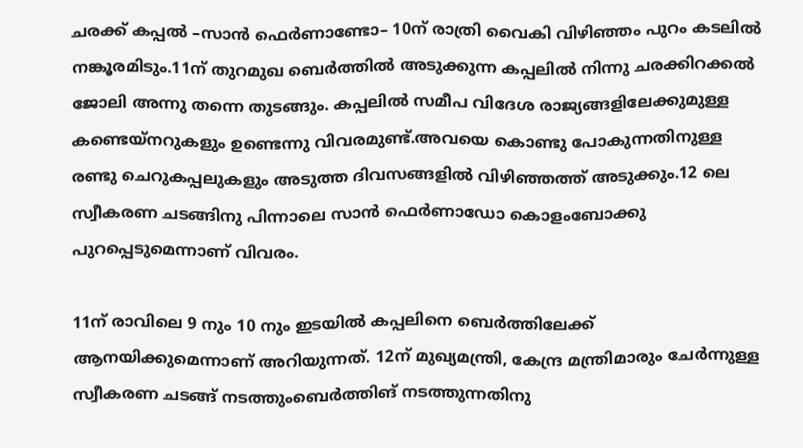ചരക്ക് കപ്പൽ –സാൻ ഫെർണാണ്ടോ– 10ന് രാത്രി വൈകി വിഴിഞ്ഞം പുറം കടലിൽ നങ്കൂരമിടും.11ന് തുറമുഖ ബെർത്തിൽ അടുക്കുന്ന കപ്പലിൽ നിന്നു ചരക്കിറക്കൽ ജോലി അന്നു തന്നെ തുടങ്ങും. കപ്പലിൽ സമീപ വിദേശ രാജ്യങ്ങളിലേക്കുമുള്ള കണ്ടെയ്നറുകളും ഉണ്ടെന്നു വിവരമുണ്ട്.അവയെ കൊണ്ടു പോകുന്നതിനുള്ള രണ്ടു ചെറുകപ്പലുകളും അടുത്ത ദിവസങ്ങളിൽ വിഴിഞ്ഞത്ത് അടുക്കും.12 ലെ സ്വീകരണ ചടങ്ങിനു പിന്നാലെ സാൻ ഫെർണാഡോ കൊളംബോക്കു പുറപ്പെടുമെന്നാണ് വിവരം.

11ന് രാവിലെ 9 നും 10 നും ഇടയിൽ കപ്പലിനെ ബെർത്തിലേക്ക് ആനയിക്കുമെന്നാണ് അറിയുന്നത്. 12ന് മുഖ്യമന്ത്രി, കേന്ദ്ര മന്ത്രിമാരും ചേർ‌ന്നുള്ള സ്വീകരണ ചടങ്ങ് നടത്തുംബെർത്തിങ് നടത്തുന്നതിനു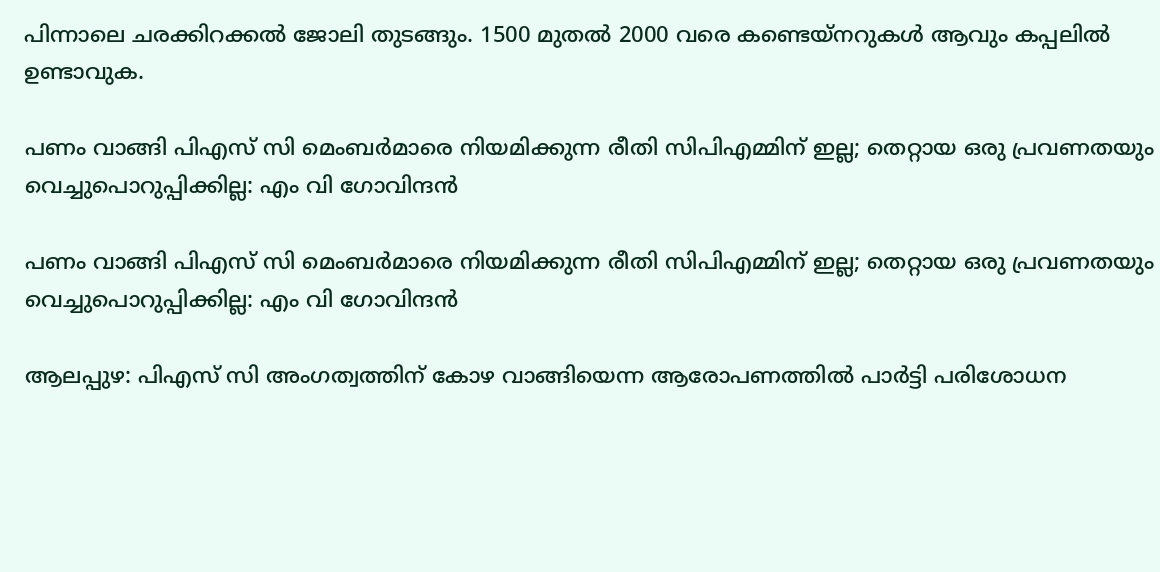പിന്നാലെ ചരക്കിറക്കൽ‌ ജോലി തുടങ്ങും. 1500 മുതൽ 2000 വരെ കണ്ടെയ്നറുകൾ ആവും കപ്പലിൽ ഉണ്ടാവുക.

പണം വാങ്ങി പിഎസ് സി മെംബര്‍മാരെ നിയമിക്കുന്ന രീതി സിപിഎമ്മിന് ഇല്ല; തെറ്റായ ഒരു പ്രവണതയും വെച്ചുപൊറുപ്പിക്കില്ല: എം വി ഗോവിന്ദൻ

പണം വാങ്ങി പിഎസ് സി മെംബര്‍മാരെ നിയമിക്കുന്ന രീതി സിപിഎമ്മിന് ഇല്ല; തെറ്റായ ഒരു പ്രവണതയും വെച്ചുപൊറുപ്പിക്കില്ല: എം വി ഗോവിന്ദൻ

ആലപ്പുഴ: പിഎസ് സി അംഗത്വത്തിന് കോഴ വാങ്ങിയെന്ന ആരോപണത്തില്‍ പാര്‍ട്ടി പരിശോധന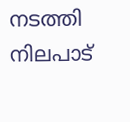നടത്തി നിലപാട്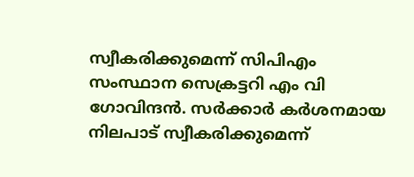സ്വീകരിക്കുമെന്ന് സിപിഎം സംസ്ഥാന സെക്രട്ടറി എം വി ഗോവിന്ദന്‍. സര്‍ക്കാര്‍ കര്‍ശനമായ നിലപാട് സ്വീകരിക്കുമെന്ന്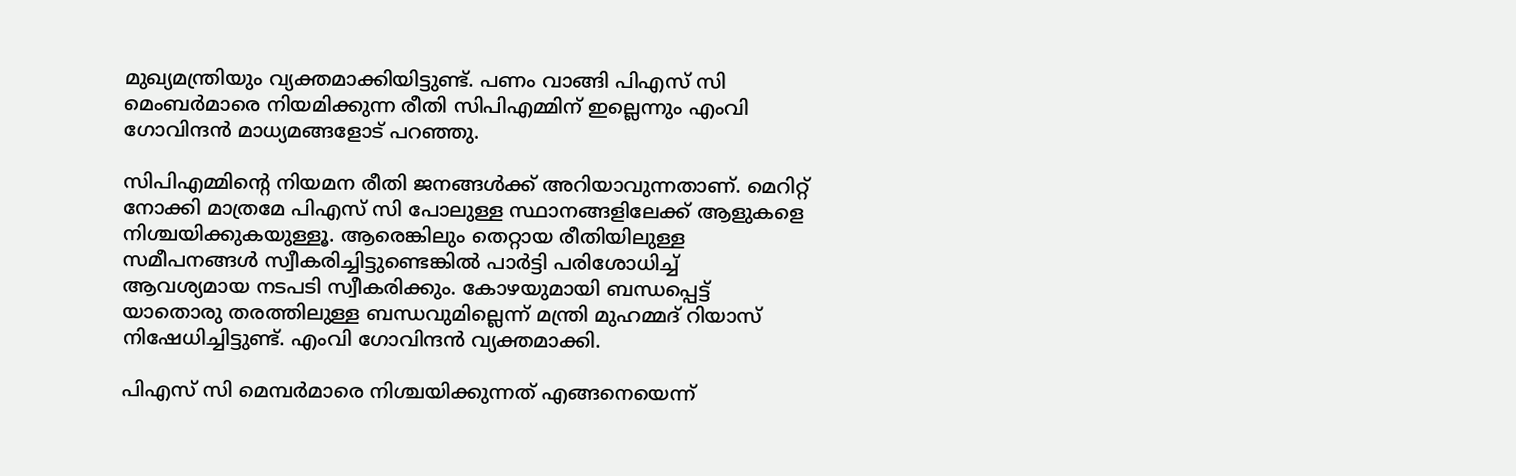മുഖ്യമന്ത്രിയും വ്യക്തമാക്കിയിട്ടുണ്ട്. പണം വാങ്ങി പിഎസ് സി മെംബര്‍മാരെ നിയമിക്കുന്ന രീതി സിപിഎമ്മിന് ഇല്ലെന്നും എംവി ഗോവിന്ദന്‍ മാധ്യമങ്ങളോട് പറഞ്ഞു.

സിപിഎമ്മിന്റെ നിയമന രീതി ജനങ്ങള്‍ക്ക് അറിയാവുന്നതാണ്. മെറിറ്റ് നോക്കി മാത്രമേ പിഎസ് സി പോലുള്ള സ്ഥാനങ്ങളിലേക്ക് ആളുകളെ നിശ്ചയിക്കുകയുള്ളൂ. ആരെങ്കിലും തെറ്റായ രീതിയിലുള്ള സമീപനങ്ങള്‍ സ്വീകരിച്ചിട്ടുണ്ടെങ്കില്‍ പാര്‍ട്ടി പരിശോധിച്ച് ആവശ്യമായ നടപടി സ്വീകരിക്കും. കോഴയുമായി ബന്ധപ്പെട്ട് യാതൊരു തരത്തിലുള്ള ബന്ധവുമില്ലെന്ന് മന്ത്രി മുഹമ്മദ് റിയാസ് നിഷേധിച്ചിട്ടുണ്ട്. എംവി ഗോവിന്ദന്‍ വ്യക്തമാക്കി.

പിഎസ് സി മെമ്പര്‍മാരെ നിശ്ചയിക്കുന്നത് എങ്ങനെയെന്ന്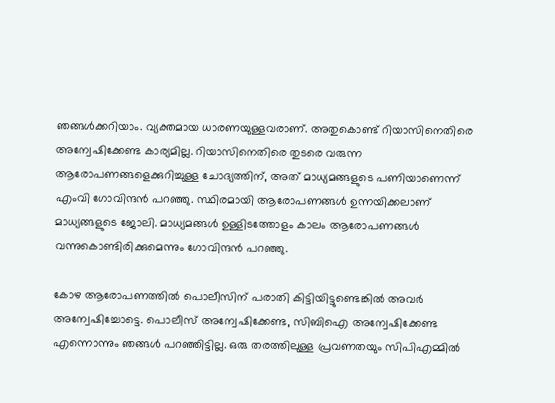ഞങ്ങള്‍ക്കറിയാം. വ്യക്തമായ ധാരണയുള്ളവരാണ്. അതുകൊണ്ട് റിയാസിനെതിരെ അന്വേഷിക്കേണ്ട കാര്യമില്ല. റിയാസിനെതിരെ തുടരെ വരുന്ന ആരോപണങ്ങളെക്കുറിച്ചുള്ള ചോദ്യത്തിന്, അത് മാധ്യമങ്ങളുടെ പണിയാണെന്ന് എംവി ഗോവിന്ദന്‍ പറഞ്ഞു. സ്ഥിരമായി ആരോപണങ്ങള്‍ ഉന്നയിക്കലാണ് മാധ്യങ്ങളുടെ ജോലി. മാധ്യമങ്ങള്‍ ഉള്ളിടത്തോളം കാലം ആരോപണങ്ങള്‍ വന്നുകൊണ്ടിരിക്കുമെന്നും ഗോവിന്ദന്‍ പറഞ്ഞു.

കോഴ ആരോപണത്തില്‍ പൊലീസിന് പരാതി കിട്ടിയിട്ടുണ്ടെങ്കില്‍ അവര്‍ അന്വേഷിച്ചോട്ടെ. പൊലീസ് അന്വേഷിക്കേണ്ട, സിബിഐ അന്വേഷിക്കേണ്ട എന്നൊന്നും ഞങ്ങള്‍ പറഞ്ഞിട്ടില്ല. ഒരു തരത്തിലുള്ള പ്രവണതയും സിപിഎമ്മില്‍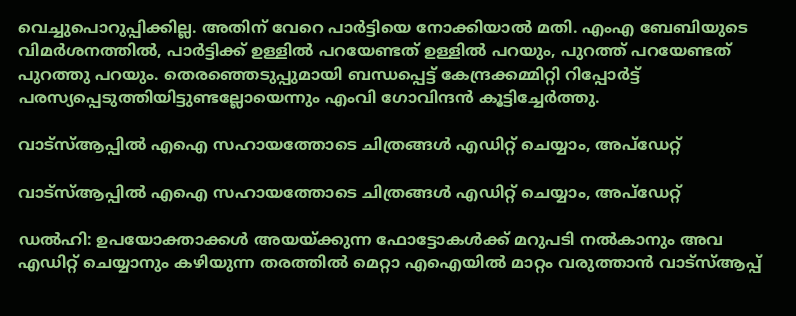വെച്ചുപൊറുപ്പിക്കില്ല. അതിന് വേറെ പാര്‍ട്ടിയെ നോക്കിയാല്‍ മതി. എംഎ ബേബിയുടെ വിമര്‍ശനത്തില്‍, പാര്‍ട്ടിക്ക് ഉള്ളില്‍ പറയേണ്ടത് ഉള്ളില്‍ പറയും, പുറത്ത് പറയേണ്ടത് പുറത്തു പറയും. തെരഞ്ഞെടുപ്പുമായി ബന്ധപ്പെട്ട് കേന്ദ്രക്കമ്മിറ്റി റിപ്പോര്‍ട്ട് പരസ്യപ്പെടുത്തിയിട്ടുണ്ടല്ലോയെന്നും എംവി ഗോവിന്ദന്‍ കൂട്ടിച്ചേര്‍ത്തു.

വാട്‌സ്ആപ്പില്‍ എഐ സഹായത്തോടെ ചിത്രങ്ങള്‍ എഡിറ്റ് ചെയ്യാം, അപ്‌ഡേറ്റ്

വാട്‌സ്ആപ്പില്‍ എഐ സഹായത്തോടെ ചിത്രങ്ങള്‍ എഡിറ്റ് ചെയ്യാം, അപ്‌ഡേറ്റ്

ഡല്‍ഹി: ഉപയോക്താക്കള്‍ അയയ്ക്കുന്ന ഫോട്ടോകള്‍ക്ക് മറുപടി നല്‍കാനും അവ എഡിറ്റ് ചെയ്യാനും കഴിയുന്ന തരത്തില്‍ മെറ്റാ എഐയില്‍ മാറ്റം വരുത്താന്‍ വാട്‌സ്ആപ്പ്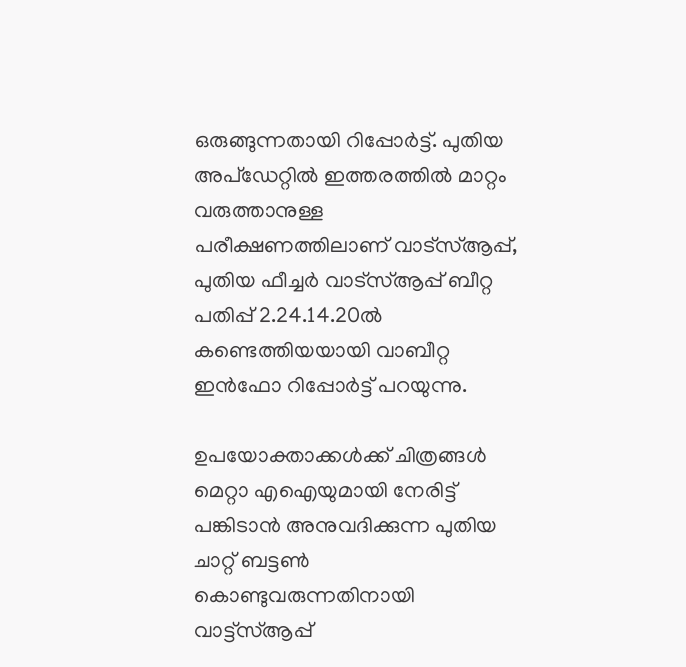ഒരുങ്ങുന്നതായി റിപ്പോര്‍ട്ട്. പുതിയ അപ്‌ഡേറ്റില്‍ ഇത്തരത്തില്‍ മാറ്റം വരുത്താനുള്ള പരീക്ഷണത്തിലാണ് വാട്‌സ്ആപ്പ്, പുതിയ ഫീച്ചര്‍ വാട്‌സ്ആപ്പ് ബീറ്റ പതിപ്പ് 2.24.14.20ല്‍ കണ്ടെത്തിയയായി വാബീറ്റ ഇന്‍ഫോ റിപ്പോര്‍ട്ട് പറയുന്നു.

ഉപയോക്താക്കള്‍ക്ക് ചിത്രങ്ങള്‍ മെറ്റാ എഐയുമായി നേരിട്ട് പങ്കിടാന്‍ അനുവദിക്കുന്ന പുതിയ ചാറ്റ് ബട്ടണ്‍ കൊണ്ടുവരുന്നതിനായി വാട്ട്‌സ്ആപ്പ്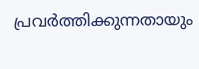പ്രവര്‍ത്തിക്കുന്നതായും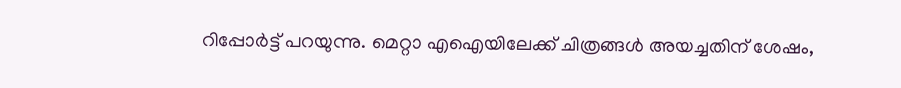റിപ്പോര്‍ട്ട് പറയുന്നു. മെറ്റാ എഐയിലേക്ക് ചിത്രങ്ങള്‍ അയച്ചതിന് ശേഷം,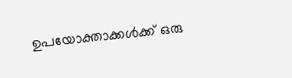ഉപയോക്താക്കള്‍ക്ക് ഒരു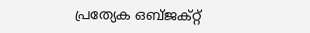പ്രത്യേക ഒബ്ജക്റ്റ്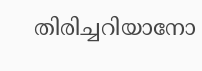തിരിച്ചറിയാനോ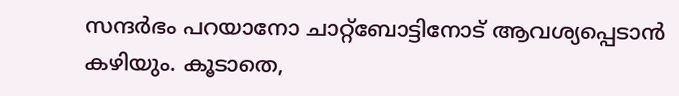സന്ദര്‍ഭം പറയാനോ ചാറ്റ്‌ബോട്ടിനോട് ആവശ്യപ്പെടാന്‍ കഴിയും. കൂടാതെ,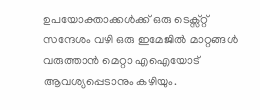ഉപയോക്താക്കള്‍ക്ക് ഒരു ടെക്സ്റ്റ് സന്ദേശം വഴി ഒരു ഇമേജില്‍ മാറ്റങ്ങള്‍ വരുത്താന്‍ മെറ്റാ എഐയോട് ആവശ്യപ്പെടാനും കഴിയും.